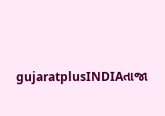gujaratplusINDIAતાજા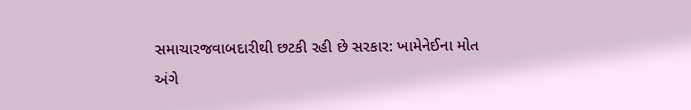સમાચારજવાબદારીથી છટકી રહી છે સરકાર: ખામેનેઈના મોત અંગે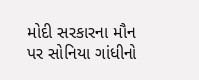મોદી સરકારના મૌન પર સોનિયા ગાંધીનો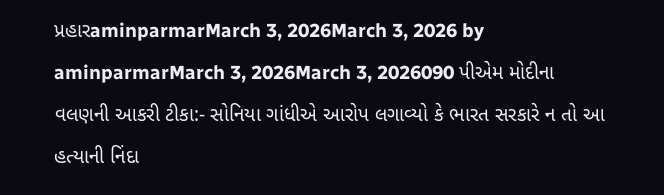પ્રહારaminparmarMarch 3, 2026March 3, 2026 by aminparmarMarch 3, 2026March 3, 2026090 પીએમ મોદીના વલણની આકરી ટીકા:- સોનિયા ગાંધીએ આરોપ લગાવ્યો કે ભારત સરકારે ન તો આ હત્યાની નિંદા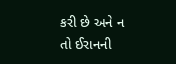કરી છે અને ન તો ઈરાનની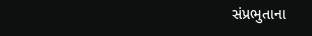સંપ્રભુતાના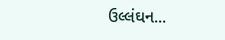ઉલ્લંઘન...